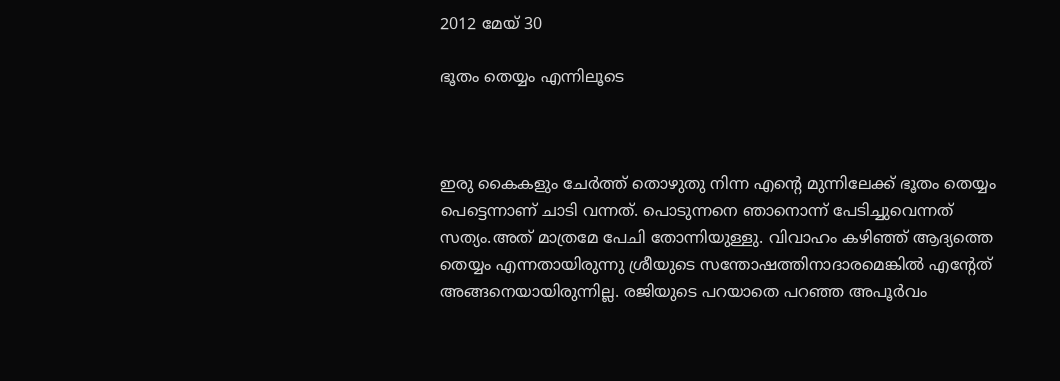2012 മേയ് 30

ഭൂതം തെയ്യം എന്നിലൂടെ



ഇരു കൈകളും ചേര്‍ത്ത് തൊഴുതു നിന്ന എന്റെ മുന്നിലേക്ക് ഭൂതം തെയ്യം പെട്ടെന്നാണ് ചാടി വന്നത്. പൊടുന്നനെ ഞാനൊന്ന് പേടിച്ചുവെന്നത് സത്യം.അത് മാത്രമേ പേചി തോന്നിയുള്ളു. വിവാഹം കഴിഞ്ഞ് ആദ്യത്തെ തെയ്യം എന്നതായിരുന്നു ശ്രീയുടെ സന്തോഷത്തിനാദാരമെങ്കില്‍ എന്റേത് അങ്ങനെയായിരുന്നില്ല. രജിയുടെ പറയാതെ പറഞ്ഞ അപൂര്‍വം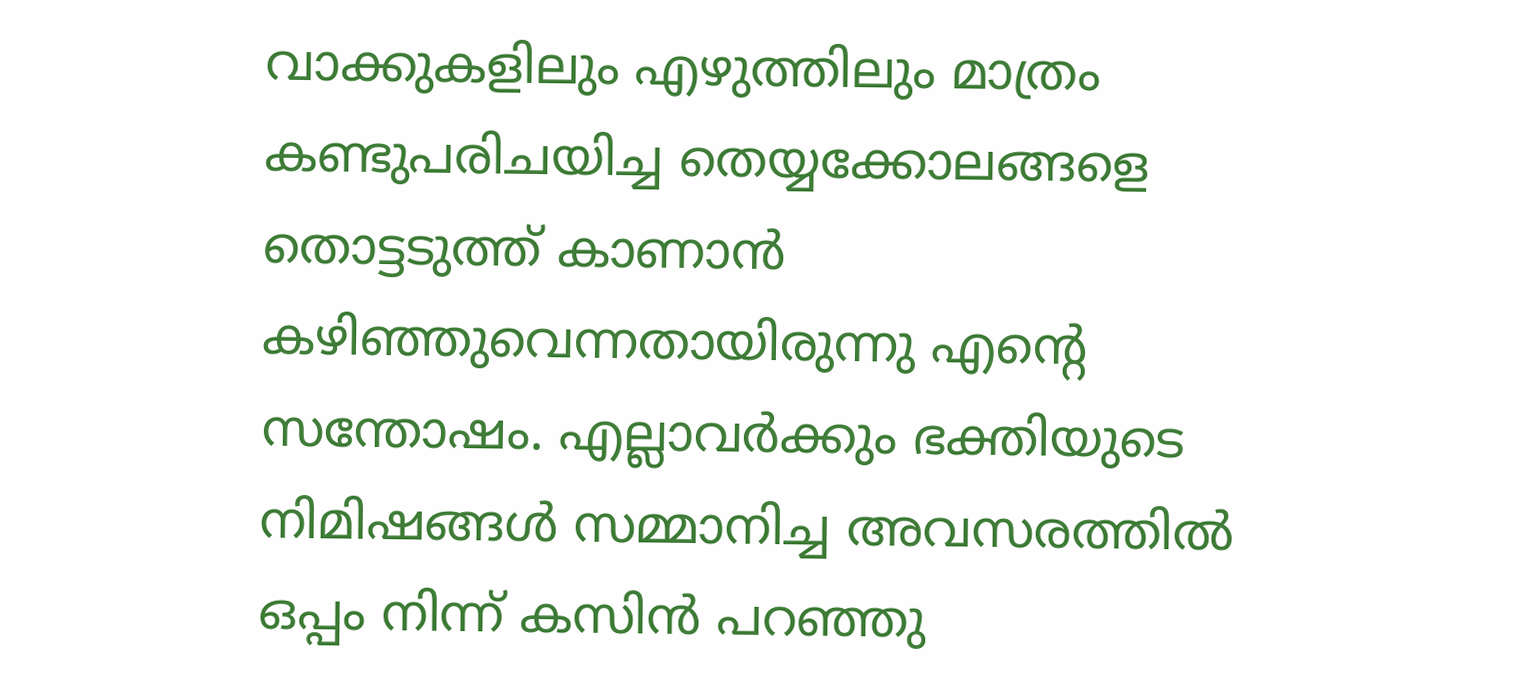വാക്കുകളിലും എഴുത്തിലും മാത്രം കണ്ടുപരിചയിച്ച തെയ്യക്കോലങ്ങളെ തൊട്ടടുത്ത് കാണാന്‍ കഴിഞ്ഞുവെന്നതായിരുന്നു എന്റെ സന്തോഷം. എല്ലാവര്‍ക്കും ഭക്തിയുടെ നിമിഷങ്ങള്‍ സമ്മാനിച്ച അവസരത്തില്‍ ഒപ്പം നിന്ന് കസിന്‍ പറഞ്ഞു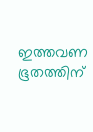ഇത്തവണ ഭൂതത്തിന്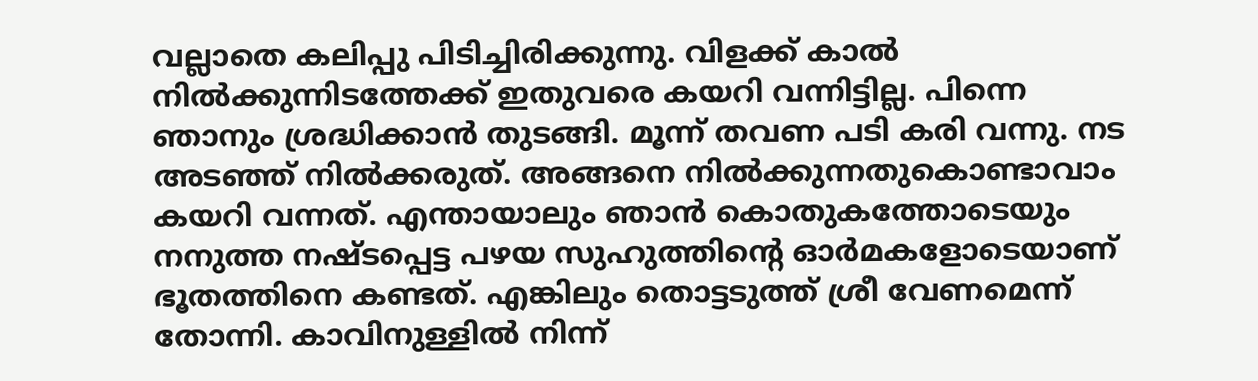വല്ലാതെ കലിപ്പു പിടിച്ചിരിക്കുന്നു. വിളക്ക് കാല്‍ നില്‍ക്കുന്നിടത്തേക്ക് ഇതുവരെ കയറി വന്നിട്ടില്ല. പിന്നെ ഞാനും ശ്രദ്ധിക്കാന്‍ തുടങ്ങി. മൂന്ന് തവണ പടി കരി വന്നു. നട അടഞ്ഞ് നില്‍ക്കരുത്. അങ്ങനെ നില്‍ക്കുന്നതുകൊണ്ടാവാം കയറി വന്നത്. എന്തായാലും ഞാന്‍ കൊതുകത്തോടെയും നനുത്ത നഷ്ടപ്പെട്ട പഴയ സുഹുത്തിന്റെ ഓര്‍മകളോടെയാണ് ഭൂതത്തിനെ കണ്ടത്. എങ്കിലും തൊട്ടടുത്ത് ശ്രീ വേണമെന്ന് തോന്നി. കാവിനുള്ളില്‍ നിന്ന്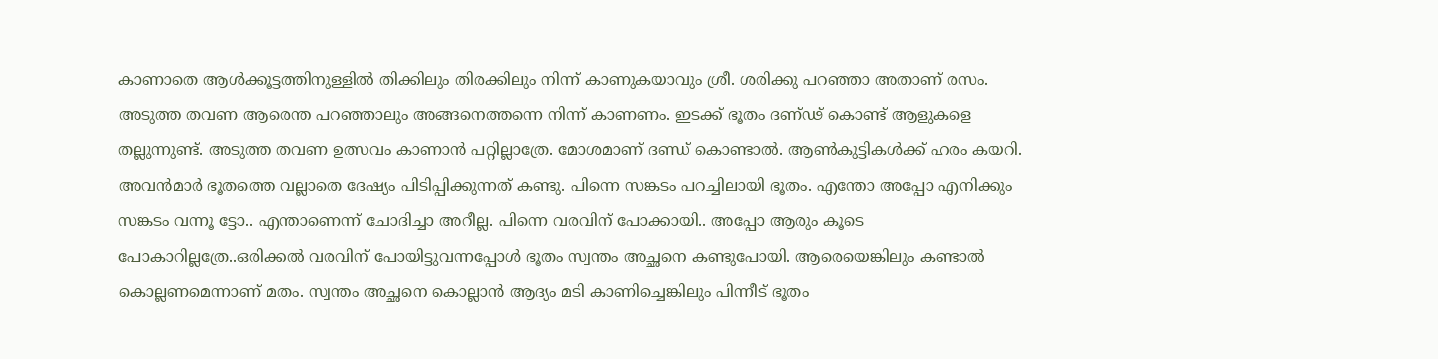കാണാതെ ആള്‍ക്കൂട്ടത്തിനുള്ളില്‍ തിക്കിലും തിരക്കിലും നിന്ന് കാണുകയാവും ശ്രീ. ശരിക്കു പറഞ്ഞാ അതാണ് രസം. അടുത്ത തവണ ആരെന്ത പറഞ്ഞാലും അങ്ങനെത്തന്നെ നിന്ന് കാണണം. ഇടക്ക് ഭൂതം ദണ്ഢ് കൊണ്ട് ആളുകളെ തല്ലുന്നുണ്ട്. അടുത്ത തവണ ഉത്സവം കാണാന്‍ പറ്റില്ലാത്രേ. മോശമാണ് ദണ്ഡ് കൊണ്ടാല്‍. ആണ്‍കുട്ടികള്‍ക്ക് ഹരം കയറി. അവന്‍മാര്‍ ഭൂതത്തെ വല്ലാതെ ദേഷ്യം പിടിപ്പിക്കുന്നത് കണ്ടു. പിന്നെ സങ്കടം പറച്ചിലായി ഭൂതം. എന്തോ അപ്പോ എനിക്കും സങ്കടം വന്നൂ ട്ടോ.. എന്താണെന്ന് ചോദിച്ചാ അറീല്ല. പിന്നെ വരവിന് പോക്കായി.. അപ്പോ ആരും കൂടെ പോകാറില്ലത്രേ..ഒരിക്കല്‍ വരവിന് പോയിട്ടുവന്നപ്പോള്‍ ഭൂതം സ്വന്തം അച്ഛനെ കണ്ടുപോയി. ആരെയെങ്കിലും കണ്ടാല്‍ കൊല്ലണമെന്നാണ് മതം. സ്വന്തം അച്ഛനെ കൊല്ലാന്‍ ആദ്യം മടി കാണിച്ചെങ്കിലും പിന്നീട് ഭൂതം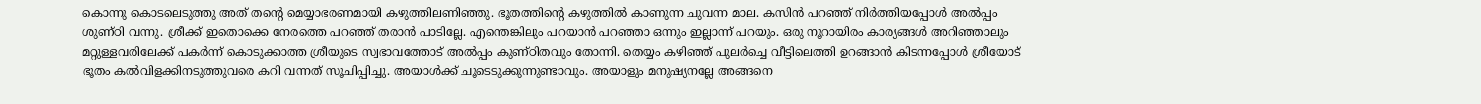കൊന്നു കൊടലെടുത്തു അത് തന്റെ മെയ്യാഭരണമായി കഴുത്തിലണിഞ്ഞു. ഭൂതത്തിന്റെ കഴുത്തില്‍ കാണുന്ന ചുവന്ന മാല. കസിന്‍ പറഞ്ഞ് നിര്‍ത്തിയപ്പോള്‍ അല്‍പ്പം ശുണ്ഠി വന്നു. ശ്രീക്ക് ഇതൊക്കെ നേരത്തെ പറഞ്ഞ് തരാന്‍ പാടില്ലേ. എന്തെങ്കിലും പറയാന്‍ പറഞ്ഞാ ഒന്നും ഇല്ലാന്ന് പറയും. ഒരു നൂറായിരം കാര്യങ്ങള്‍ അറിഞ്ഞാലും മറ്റുള്ളവരിലേക്ക് പകര്‍ന്ന് കൊടുക്കാത്ത ശ്രീയുടെ സ്വഭാവത്തോട് അല്‍പ്പം കുണ്ഠിതവും തോന്നി. തെയ്യം കഴിഞ്ഞ് പുലര്‍ച്ചെ വീട്ടിലെത്തി ഉറങ്ങാന്‍ കിടന്നപ്പോള്‍ ശ്രീയോട് ഭൂതം കല്‍വിളക്കിനടുത്തുവരെ കറി വന്നത് സൂചിപ്പിച്ചു. അയാള്‍ക്ക് ചൂടെടുക്കുന്നുണ്ടാവും. അയാളും മനുഷ്യനല്ലേ അങ്ങനെ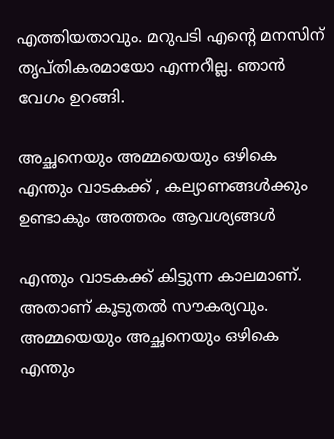എത്തിയതാവും. മറുപടി എന്റെ മനസിന് തൃപ്തികരമായോ എന്നറീല്ല. ഞാന്‍ വേഗം ഉറങ്ങി.

അച്ഛനെയും അമ്മയെയും ഒഴികെ എന്തും വാടകക്ക് , കല്യാണങ്ങള്‍ക്കും ഉണ്ടാകും അത്തരം ആവശ്യങ്ങള്‍

എന്തും വാടകക്ക് കിട്ടുന്ന കാലമാണ്. അതാണ് കൂടുതല്‍ സൗകര്യവും. അമ്മയെയും അച്ഛനെയും ഒഴികെ എന്തും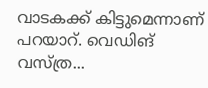വാടകക്ക് കിട്ടുമെന്നാണ് പറയാറ്. വെഡിങ് വസ്ത്ര...